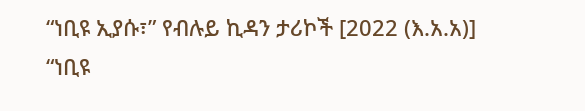“ነቢዩ ኢያሱ፣” የብሉይ ኪዳን ታሪኮች [2022 (እ.አ.አ)]
“ነቢዩ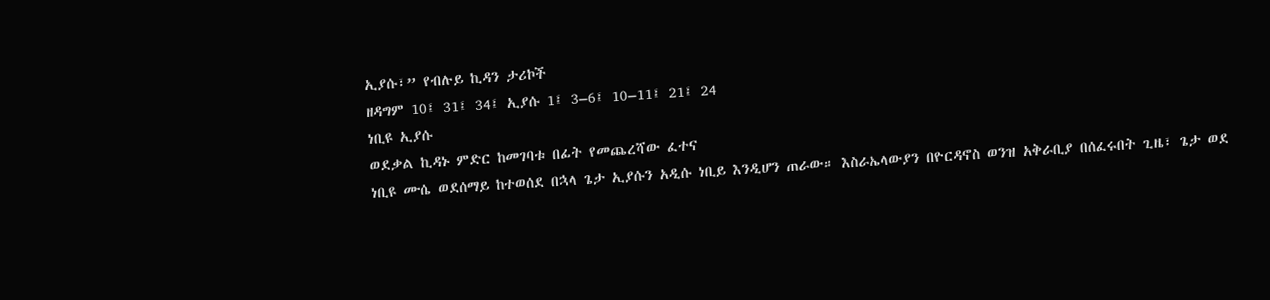ኢያሱ፣” የብሉይ ኪዳን ታሪኮች
ዘዳግም 10፤ 31፤ 34፤ ኢያሱ 1፤ 3–6፤ 10–11፤ 21፤ 24
ነቢዩ ኢያሱ
ወደቃል ኪዳኑ ምድር ከመገባቱ በፊት የመጨረሻው ፈተና
ነቢዩ ሙሴ ወደሰማይ ከተወሰደ በኋላ ጌታ ኢያሱን አዲሱ ነቢይ እንዲሆን ጠራው። እስራኤላውያን በዮርዳኖስ ወንዝ አቅራቢያ በሰፈሩበት ጊዜ፣ ጌታ ወደ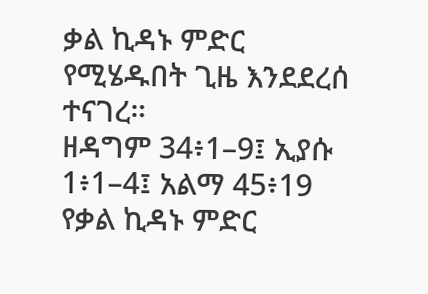ቃል ኪዳኑ ምድር የሚሄዱበት ጊዜ እንደደረሰ ተናገረ።
ዘዳግም 34፥1–9፤ ኢያሱ 1፥1–4፤ አልማ 45፥19
የቃል ኪዳኑ ምድር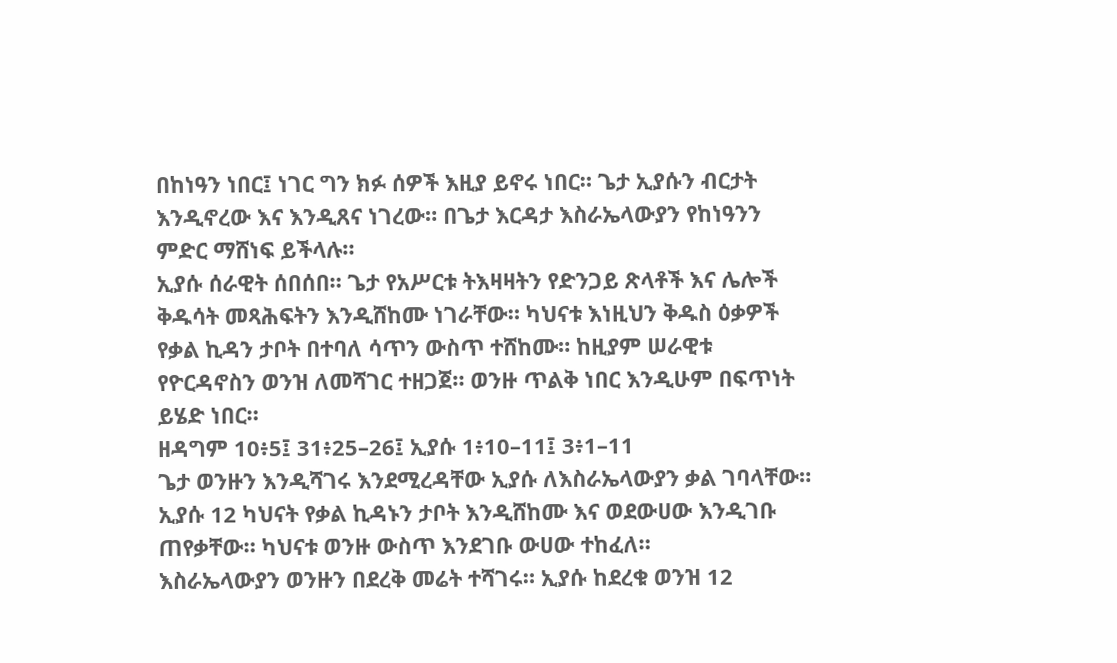በከነዓን ነበር፤ ነገር ግን ክፉ ሰዎች እዚያ ይኖሩ ነበር። ጌታ ኢያሱን ብርታት እንዲኖረው እና እንዲጸና ነገረው። በጌታ እርዳታ እስራኤላውያን የከነዓንን ምድር ማሸነፍ ይችላሉ።
ኢያሱ ሰራዊት ሰበሰበ። ጌታ የአሥርቱ ትእዛዛትን የድንጋይ ጽላቶች እና ሌሎች ቅዱሳት መጻሕፍትን እንዲሸከሙ ነገራቸው። ካህናቱ እነዚህን ቅዱስ ዕቃዎች የቃል ኪዳን ታቦት በተባለ ሳጥን ውስጥ ተሸከሙ። ከዚያም ሠራዊቱ የዮርዳኖስን ወንዝ ለመሻገር ተዘጋጀ። ወንዙ ጥልቅ ነበር እንዲሁም በፍጥነት ይሄድ ነበር።
ዘዳግም 10፥5፤ 31፥25–26፤ ኢያሱ 1፥10–11፤ 3፥1–11
ጌታ ወንዙን እንዲሻገሩ እንደሚረዳቸው ኢያሱ ለእስራኤላውያን ቃል ገባላቸው።
ኢያሱ 12 ካህናት የቃል ኪዳኑን ታቦት እንዲሸከሙ እና ወደውሀው እንዲገቡ ጠየቃቸው። ካህናቱ ወንዙ ውስጥ እንደገቡ ውሀው ተከፈለ።
እስራኤላውያን ወንዙን በደረቅ መሬት ተሻገሩ። ኢያሱ ከደረቁ ወንዝ 12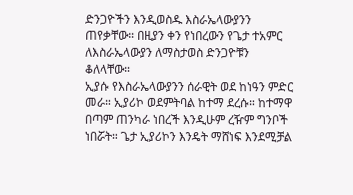ድንጋዮችን እንዲወስዱ እስራኤላውያንን ጠየቃቸው። በዚያን ቀን የነበረውን የጌታ ተአምር ለእስራኤላውያን ለማስታወስ ድንጋዮቹን ቆለላቸው።
ኢያሱ የእስራኤላውያንን ሰራዊት ወደ ከነዓን ምድር መራ። ኢያሪኮ ወደምትባል ከተማ ደረሱ። ከተማዋ በጣም ጠንካራ ነበረች እንዲሁም ረዥም ግንቦች ነበሯት። ጌታ ኢያሪኮን እንዴት ማሸነፍ እንደሚቻል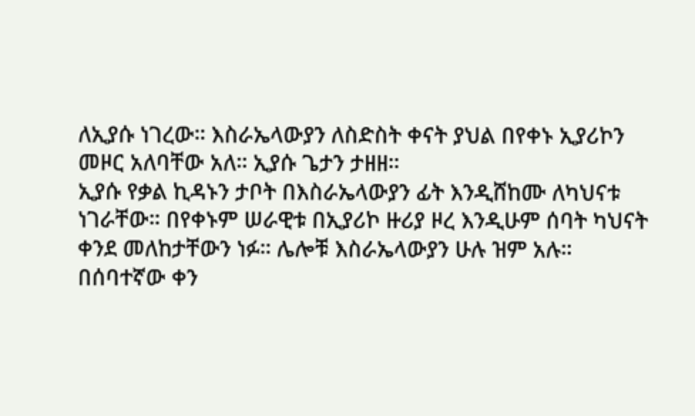ለኢያሱ ነገረው። እስራኤላውያን ለስድስት ቀናት ያህል በየቀኑ ኢያሪኮን መዞር አለባቸው አለ። ኢያሱ ጌታን ታዘዘ።
ኢያሱ የቃል ኪዳኑን ታቦት በእስራኤላውያን ፊት እንዲሸከሙ ለካህናቱ ነገራቸው። በየቀኑም ሠራዊቱ በኢያሪኮ ዙሪያ ዞረ እንዲሁም ሰባት ካህናት ቀንደ መለከታቸውን ነፉ። ሌሎቹ እስራኤላውያን ሁሉ ዝም አሉ።
በሰባተኛው ቀን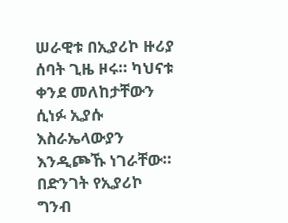ሠራዊቱ በኢያሪኮ ዙሪያ ሰባት ጊዜ ዞሩ። ካህናቱ ቀንደ መለከታቸውን ሲነፉ ኢያሱ እስራኤላውያን እንዲጮኹ ነገራቸው። በድንገት የኢያሪኮ ግንብ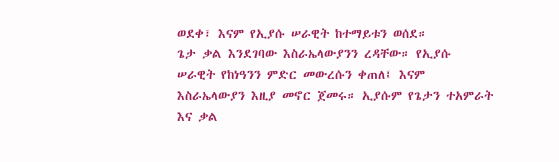ወደቀ፣ እናም የኢያሱ ሠራዊት ከተማይቱን ወሰደ።
ጌታ ቃል እንደገባው እስራኤላውያንን ረዳቸው። የኢያሱ ሠራዊት የከነዓንን ምድር መውረሱን ቀጠለ፤ እናም እስራኤላውያን እዚያ መኖር ጀመሩ። ኢያሱም የጌታን ተአምራት እና ቃል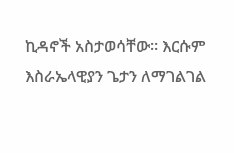ኪዳኖች አስታወሳቸው። እርሱም እስራኤላዊያን ጌታን ለማገልገል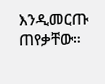እንዲመርጡ ጠየቃቸው።